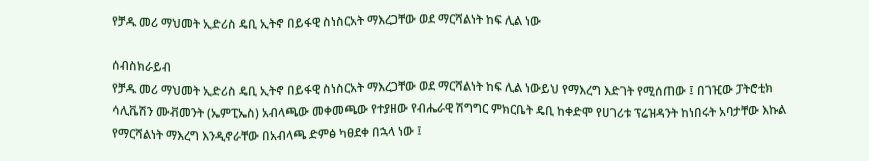የቻዱ መሪ ማህመት ኢድሪስ ዴቢ ኢትኖ በይፋዊ ስነስርአት ማእረጋቸው ወደ ማርሻልነት ከፍ ሊል ነው

ሰብስክራይብ
የቻዱ መሪ ማህመት ኢድሪስ ዴቢ ኢትኖ በይፋዊ ስነስርአት ማእረጋቸው ወደ ማርሻልነት ከፍ ሊል ነውይህ የማእረግ እድገት የሚሰጠው ፤ በገዢው ፓትሮቲክ ሳሊቬሽን ሙቭመንት (ኤምፒኤስ) አብላጫው መቀመጫው የተያዘው የብሔራዊ ሽግግር ምክርቤት ዴቢ ከቀድሞ የሀገሪቱ ፕሬዝዳንት ከነበሩት አባታቸው እኩል የማርሻልነት ማእረግ እንዲኖራቸው በአብላጫ ድምፅ ካፀደቀ በኋላ ነው ፤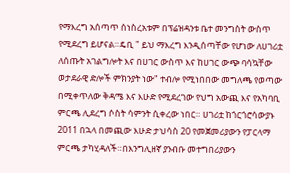የማእረግ አሰጣጥ ሰነስረአቱም በፕሬዝዳንቱ ቤተ መንግስት ውስጥ የሚደረግ ይሆናል።ዴቢ " ይህ ማእረግ እንዲሰጣቸው የሆነው ለሀገሪቷ ለሰጡት አገልግሎት እና በሀገር ውስጥ እና ከሀገር ውጭ ባሳኳቸው ወታደራዊ ድሎች ምክንያት ነው" ተብሎ የሚነበበው መግለጫ የወጣው በሚቀጥለው ቅዳሜ እና እሁድ የሚደረገው የህግ አውጪ እና የአካባቢ ምርጫ ሊደረግ ሶስት ሳምንት ሲቀረው ነበር። ሀገሪቷ ከጎርጎሮሳውያኑ 2011 በኋላ በመጪው እሁድ ታህሳስ 20 የመጀመሪያውን የፓርላማ ምርጫ ታካሂዳለች።በእንግሊዘኛ ያንብቡ መተግበሪያውን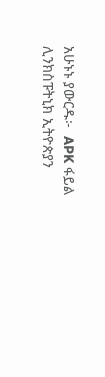አሁኑኑ ያውርዱ፦  APK ፋይል ሊንክስፑትኒክ ኢትዮጵያን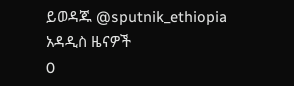ይወዳጁ @sputnik_ethiopia
አዳዲስ ዜናዎች
0